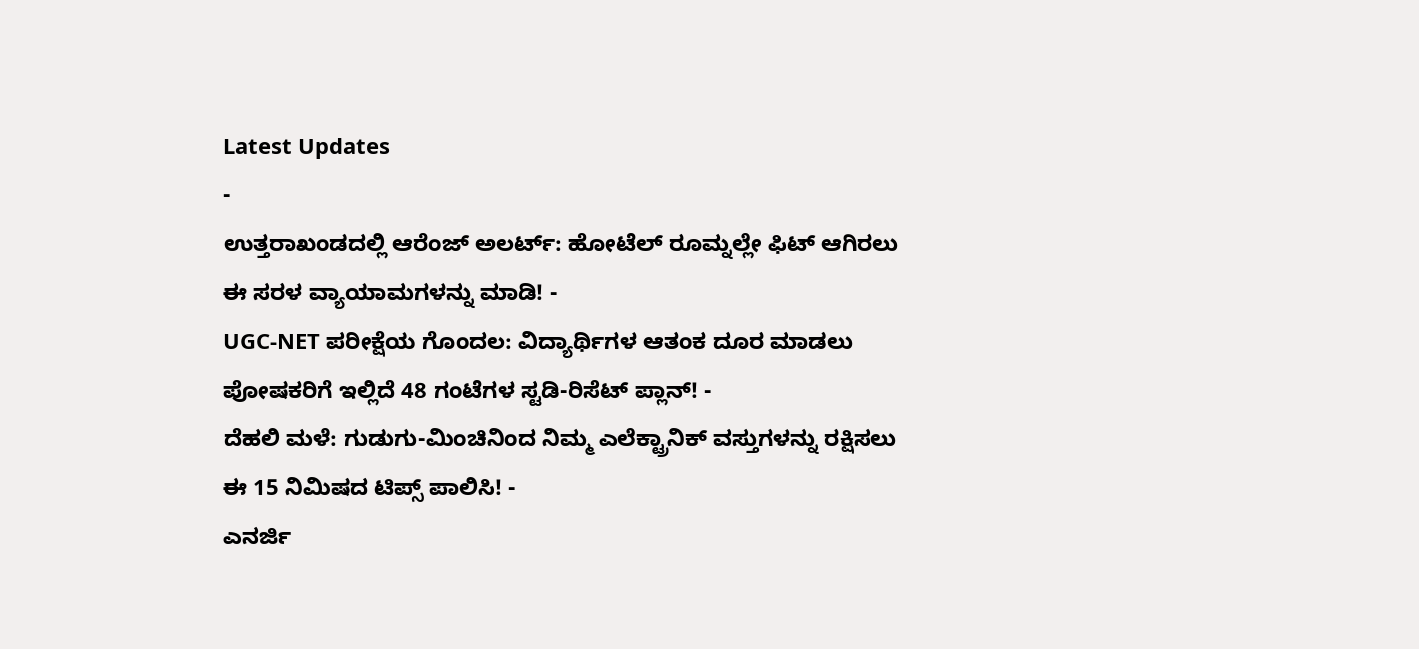Latest Updates
-
ಉತ್ತರಾಖಂಡದಲ್ಲಿ ಆರೆಂಜ್ ಅಲರ್ಟ್: ಹೋಟೆಲ್ ರೂಮ್ನಲ್ಲೇ ಫಿಟ್ ಆಗಿರಲು ಈ ಸರಳ ವ್ಯಾಯಾಮಗಳನ್ನು ಮಾಡಿ! -
UGC-NET ಪರೀಕ್ಷೆಯ ಗೊಂದಲ: ವಿದ್ಯಾರ್ಥಿಗಳ ಆತಂಕ ದೂರ ಮಾಡಲು ಪೋಷಕರಿಗೆ ಇಲ್ಲಿದೆ 48 ಗಂಟೆಗಳ ಸ್ಟಡಿ-ರಿಸೆಟ್ ಪ್ಲಾನ್! -
ದೆಹಲಿ ಮಳೆ: ಗುಡುಗು-ಮಿಂಚಿನಿಂದ ನಿಮ್ಮ ಎಲೆಕ್ಟ್ರಾನಿಕ್ ವಸ್ತುಗಳನ್ನು ರಕ್ಷಿಸಲು ಈ 15 ನಿಮಿಷದ ಟಿಪ್ಸ್ ಪಾಲಿಸಿ! -
ಎನರ್ಜಿ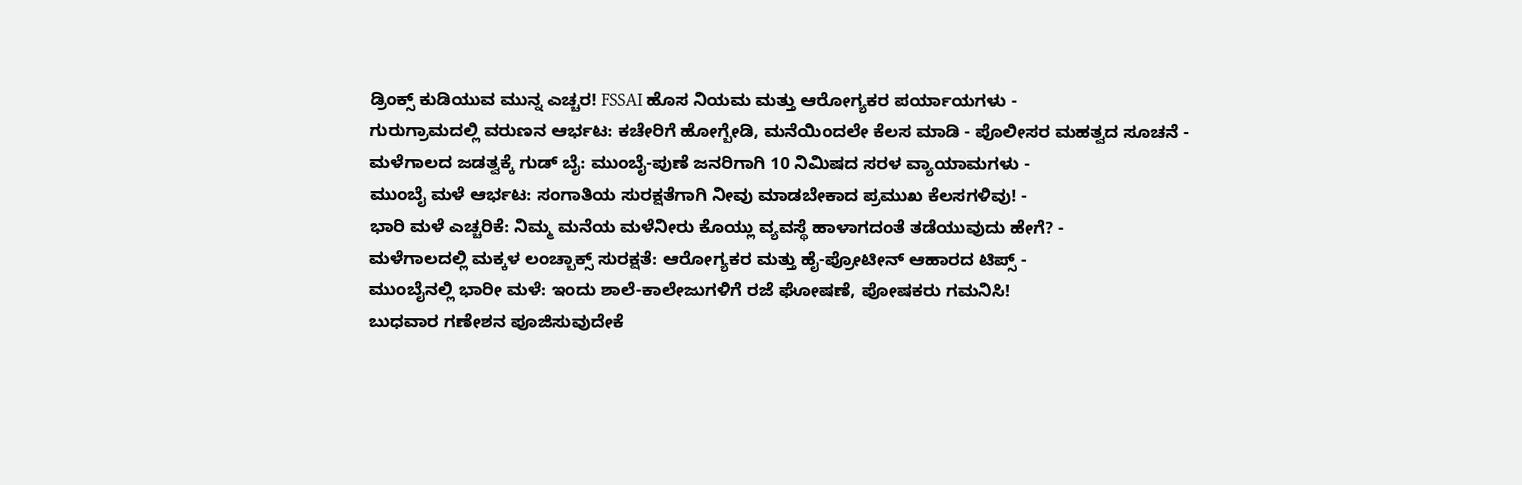ಡ್ರಿಂಕ್ಸ್ ಕುಡಿಯುವ ಮುನ್ನ ಎಚ್ಚರ! FSSAI ಹೊಸ ನಿಯಮ ಮತ್ತು ಆರೋಗ್ಯಕರ ಪರ್ಯಾಯಗಳು -
ಗುರುಗ್ರಾಮದಲ್ಲಿ ವರುಣನ ಆರ್ಭಟ: ಕಚೇರಿಗೆ ಹೋಗ್ಬೇಡಿ, ಮನೆಯಿಂದಲೇ ಕೆಲಸ ಮಾಡಿ - ಪೊಲೀಸರ ಮಹತ್ವದ ಸೂಚನೆ -
ಮಳೆಗಾಲದ ಜಡತ್ವಕ್ಕೆ ಗುಡ್ ಬೈ: ಮುಂಬೈ-ಪುಣೆ ಜನರಿಗಾಗಿ 10 ನಿಮಿಷದ ಸರಳ ವ್ಯಾಯಾಮಗಳು -
ಮುಂಬೈ ಮಳೆ ಆರ್ಭಟ: ಸಂಗಾತಿಯ ಸುರಕ್ಷತೆಗಾಗಿ ನೀವು ಮಾಡಬೇಕಾದ ಪ್ರಮುಖ ಕೆಲಸಗಳಿವು! -
ಭಾರಿ ಮಳೆ ಎಚ್ಚರಿಕೆ: ನಿಮ್ಮ ಮನೆಯ ಮಳೆನೀರು ಕೊಯ್ಲು ವ್ಯವಸ್ಥೆ ಹಾಳಾಗದಂತೆ ತಡೆಯುವುದು ಹೇಗೆ? -
ಮಳೆಗಾಲದಲ್ಲಿ ಮಕ್ಕಳ ಲಂಚ್ಬಾಕ್ಸ್ ಸುರಕ್ಷತೆ: ಆರೋಗ್ಯಕರ ಮತ್ತು ಹೈ-ಪ್ರೋಟೀನ್ ಆಹಾರದ ಟಿಪ್ಸ್ -
ಮುಂಬೈನಲ್ಲಿ ಭಾರೀ ಮಳೆ: ಇಂದು ಶಾಲೆ-ಕಾಲೇಜುಗಳಿಗೆ ರಜೆ ಘೋಷಣೆ, ಪೋಷಕರು ಗಮನಿಸಿ!
ಬುಧವಾರ ಗಣೇಶನ ಪೂಜಿಸುವುದೇಕೆ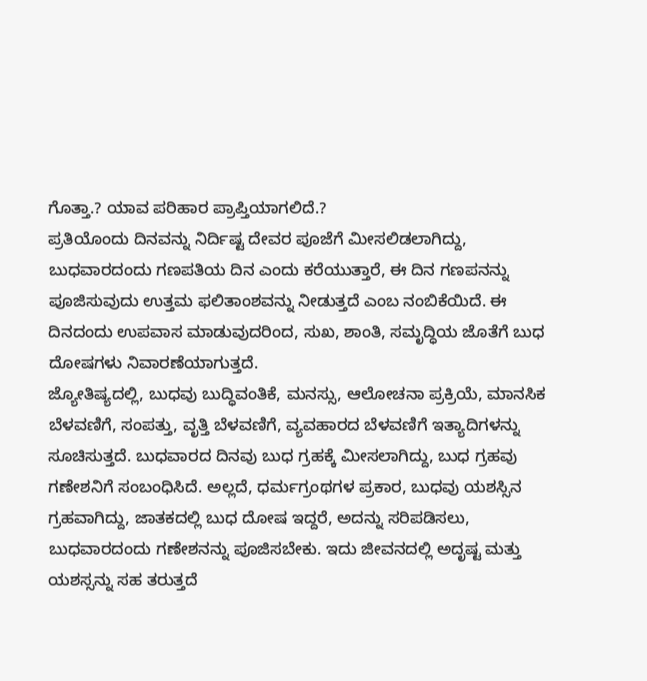ಗೊತ್ತಾ.? ಯಾವ ಪರಿಹಾರ ಪ್ರಾಪ್ತಿಯಾಗಲಿದೆ.?
ಪ್ರತಿಯೊಂದು ದಿನವನ್ನು ನಿರ್ದಿಷ್ಟ ದೇವರ ಪೂಜೆಗೆ ಮೀಸಲಿಡಲಾಗಿದ್ದು, ಬುಧವಾರದಂದು ಗಣಪತಿಯ ದಿನ ಎಂದು ಕರೆಯುತ್ತಾರೆ, ಈ ದಿನ ಗಣಪನನ್ನು ಪೂಜಿಸುವುದು ಉತ್ತಮ ಫಲಿತಾಂಶವನ್ನು ನೀಡುತ್ತದೆ ಎಂಬ ನಂಬಿಕೆಯಿದೆ. ಈ ದಿನದಂದು ಉಪವಾಸ ಮಾಡುವುದರಿಂದ, ಸುಖ, ಶಾಂತಿ, ಸಮೃದ್ಧಿಯ ಜೊತೆಗೆ ಬುಧ ದೋಷಗಳು ನಿವಾರಣೆಯಾಗುತ್ತದೆ.
ಜ್ಯೋತಿಷ್ಯದಲ್ಲಿ, ಬುಧವು ಬುದ್ಧಿವಂತಿಕೆ, ಮನಸ್ಸು, ಆಲೋಚನಾ ಪ್ರಕ್ರಿಯೆ, ಮಾನಸಿಕ ಬೆಳವಣಿಗೆ, ಸಂಪತ್ತು, ವೃತ್ತಿ ಬೆಳವಣಿಗೆ, ವ್ಯವಹಾರದ ಬೆಳವಣಿಗೆ ಇತ್ಯಾದಿಗಳನ್ನು ಸೂಚಿಸುತ್ತದೆ. ಬುಧವಾರದ ದಿನವು ಬುಧ ಗ್ರಹಕ್ಕೆ ಮೀಸಲಾಗಿದ್ದು, ಬುಧ ಗ್ರಹವು ಗಣೇಶನಿಗೆ ಸಂಬಂಧಿಸಿದೆ. ಅಲ್ಲದೆ, ಧರ್ಮಗ್ರಂಥಗಳ ಪ್ರಕಾರ, ಬುಧವು ಯಶಸ್ಸಿನ ಗ್ರಹವಾಗಿದ್ದು, ಜಾತಕದಲ್ಲಿ ಬುಧ ದೋಷ ಇದ್ದರೆ, ಅದನ್ನು ಸರಿಪಡಿಸಲು, ಬುಧವಾರದಂದು ಗಣೇಶನನ್ನು ಪೂಜಿಸಬೇಕು. ಇದು ಜೀವನದಲ್ಲಿ ಅದೃಷ್ಟ ಮತ್ತು ಯಶಸ್ಸನ್ನು ಸಹ ತರುತ್ತದೆ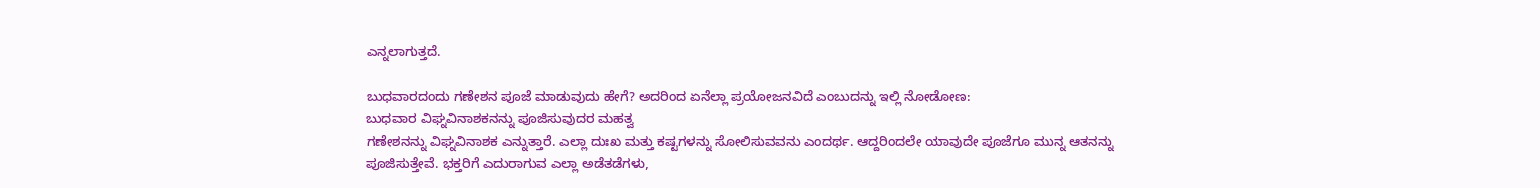ಎನ್ನಲಾಗುತ್ತದೆ.

ಬುಧವಾರದಂದು ಗಣೇಶನ ಪೂಜೆ ಮಾಡುವುದು ಹೇಗೆ? ಅದರಿಂದ ಏನೆಲ್ಲಾ ಪ್ರಯೋಜನವಿದೆ ಎಂಬುದನ್ನು ಇಲ್ಲಿ ನೋಡೋಣ:
ಬುಧವಾರ ವಿಘ್ನವಿನಾಶಕನನ್ನು ಪೂಜಿಸುವುದರ ಮಹತ್ವ
ಗಣೇಶನನ್ನು ವಿಘ್ನವಿನಾಶಕ ಎನ್ನುತ್ತಾರೆ. ಎಲ್ಲಾ ದುಃಖ ಮತ್ತು ಕಷ್ಟಗಳನ್ನು ಸೋಲಿಸುವವನು ಎಂದರ್ಥ. ಆದ್ದರಿಂದಲೇ ಯಾವುದೇ ಪೂಜೆಗೂ ಮುನ್ನ ಆತನನ್ನು ಪೂಜಿಸುತ್ತೇವೆ. ಭಕ್ತರಿಗೆ ಎದುರಾಗುವ ಎಲ್ಲಾ ಅಡೆತಡೆಗಳು,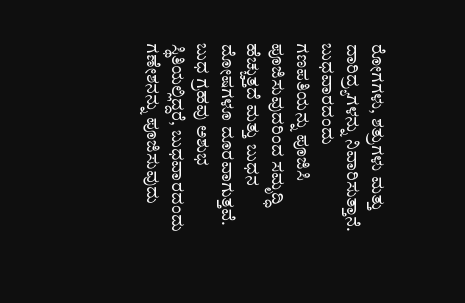ರೋಗಗಳು, ಶತ್ರುಗಳು ಮತ್ತು ದಾರಿದ್ರ್ಯಗಳನ್ನು ನಿವಾರಿಸುತ್ತಾನೆ. ಬುಧವಾರದಂದು ಗಣಪತಿಯನ್ನು ಪೂಜಿಸಿ ಪೂಜಿಸುವುದರಿಂದ ಸಮೃದ್ಧಿ ಹೆಚ್ಚುತ್ತದೆ ಮತ್ತು ಬುಧನ ದೋಷಗಳೂ ದೂರವಾಗುತ್ತವೆ.
ಬುಧ ಗ್ರಹವು ಅಶುಭ ಸ್ಥಿತಿಯಲ್ಲಿದ್ದರೆ, ಬುಧವಾರದಂದು ಗಣೇಶನನ್ನು ಪೂಜಿಸುವುದು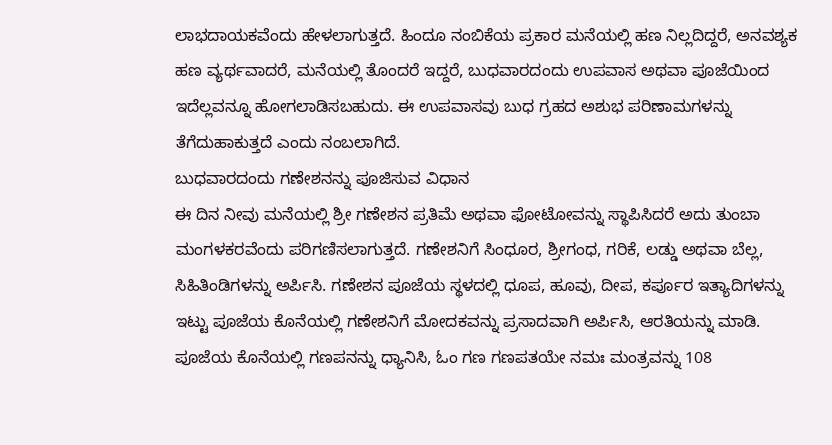ಲಾಭದಾಯಕವೆಂದು ಹೇಳಲಾಗುತ್ತದೆ. ಹಿಂದೂ ನಂಬಿಕೆಯ ಪ್ರಕಾರ ಮನೆಯಲ್ಲಿ ಹಣ ನಿಲ್ಲದಿದ್ದರೆ, ಅನವಶ್ಯಕ ಹಣ ವ್ಯರ್ಥವಾದರೆ, ಮನೆಯಲ್ಲಿ ತೊಂದರೆ ಇದ್ದರೆ, ಬುಧವಾರದಂದು ಉಪವಾಸ ಅಥವಾ ಪೂಜೆಯಿಂದ ಇದೆಲ್ಲವನ್ನೂ ಹೋಗಲಾಡಿಸಬಹುದು. ಈ ಉಪವಾಸವು ಬುಧ ಗ್ರಹದ ಅಶುಭ ಪರಿಣಾಮಗಳನ್ನು ತೆಗೆದುಹಾಕುತ್ತದೆ ಎಂದು ನಂಬಲಾಗಿದೆ.
ಬುಧವಾರದಂದು ಗಣೇಶನನ್ನು ಪೂಜಿಸುವ ವಿಧಾನ
ಈ ದಿನ ನೀವು ಮನೆಯಲ್ಲಿ ಶ್ರೀ ಗಣೇಶನ ಪ್ರತಿಮೆ ಅಥವಾ ಫೋಟೋವನ್ನು ಸ್ಥಾಪಿಸಿದರೆ ಅದು ತುಂಬಾ ಮಂಗಳಕರವೆಂದು ಪರಿಗಣಿಸಲಾಗುತ್ತದೆ. ಗಣೇಶನಿಗೆ ಸಿಂಧೂರ, ಶ್ರೀಗಂಧ, ಗರಿಕೆ, ಲಡ್ಡು ಅಥವಾ ಬೆಲ್ಲ, ಸಿಹಿತಿಂಡಿಗಳನ್ನು ಅರ್ಪಿಸಿ. ಗಣೇಶನ ಪೂಜೆಯ ಸ್ಥಳದಲ್ಲಿ ಧೂಪ, ಹೂವು, ದೀಪ, ಕರ್ಪೂರ ಇತ್ಯಾದಿಗಳನ್ನು ಇಟ್ಟು ಪೂಜೆಯ ಕೊನೆಯಲ್ಲಿ ಗಣೇಶನಿಗೆ ಮೋದಕವನ್ನು ಪ್ರಸಾದವಾಗಿ ಅರ್ಪಿಸಿ, ಆರತಿಯನ್ನು ಮಾಡಿ. ಪೂಜೆಯ ಕೊನೆಯಲ್ಲಿ ಗಣಪನನ್ನು ಧ್ಯಾನಿಸಿ, ಓಂ ಗಣ ಗಣಪತಯೇ ನಮಃ ಮಂತ್ರವನ್ನು 108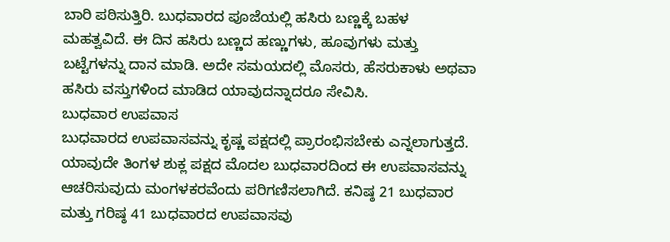ಬಾರಿ ಪಠಿಸುತ್ತಿರಿ. ಬುಧವಾರದ ಪೂಜೆಯಲ್ಲಿ ಹಸಿರು ಬಣ್ಣಕ್ಕೆ ಬಹಳ ಮಹತ್ವವಿದೆ. ಈ ದಿನ ಹಸಿರು ಬಣ್ಣದ ಹಣ್ಣುಗಳು, ಹೂವುಗಳು ಮತ್ತು ಬಟ್ಟೆಗಳನ್ನು ದಾನ ಮಾಡಿ. ಅದೇ ಸಮಯದಲ್ಲಿ ಮೊಸರು, ಹೆಸರುಕಾಳು ಅಥವಾ ಹಸಿರು ವಸ್ತುಗಳಿಂದ ಮಾಡಿದ ಯಾವುದನ್ನಾದರೂ ಸೇವಿಸಿ.
ಬುಧವಾರ ಉಪವಾಸ
ಬುಧವಾರದ ಉಪವಾಸವನ್ನು ಕೃಷ್ಣ ಪಕ್ಷದಲ್ಲಿ ಪ್ರಾರಂಭಿಸಬೇಕು ಎನ್ನಲಾಗುತ್ತದೆ. ಯಾವುದೇ ತಿಂಗಳ ಶುಕ್ಲ ಪಕ್ಷದ ಮೊದಲ ಬುಧವಾರದಿಂದ ಈ ಉಪವಾಸವನ್ನು ಆಚರಿಸುವುದು ಮಂಗಳಕರವೆಂದು ಪರಿಗಣಿಸಲಾಗಿದೆ. ಕನಿಷ್ಠ 21 ಬುಧವಾರ ಮತ್ತು ಗರಿಷ್ಠ 41 ಬುಧವಾರದ ಉಪವಾಸವು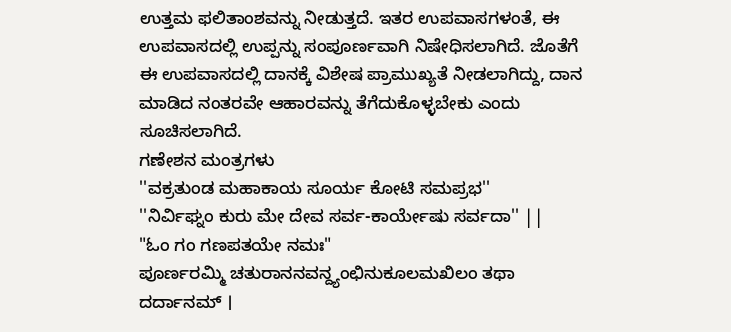ಉತ್ತಮ ಫಲಿತಾಂಶವನ್ನು ನೀಡುತ್ತದೆ. ಇತರ ಉಪವಾಸಗಳಂತೆ, ಈ ಉಪವಾಸದಲ್ಲಿ ಉಪ್ಪನ್ನು ಸಂಪೂರ್ಣವಾಗಿ ನಿಷೇಧಿಸಲಾಗಿದೆ. ಜೊತೆಗೆ ಈ ಉಪವಾಸದಲ್ಲಿ ದಾನಕ್ಕೆ ವಿಶೇಷ ಪ್ರಾಮುಖ್ಯತೆ ನೀಡಲಾಗಿದ್ದು, ದಾನ ಮಾಡಿದ ನಂತರವೇ ಆಹಾರವನ್ನು ತೆಗೆದುಕೊಳ್ಳಬೇಕು ಎಂದು ಸೂಚಿಸಲಾಗಿದೆ.
ಗಣೇಶನ ಮಂತ್ರಗಳು
''ವಕ್ರತುಂಡ ಮಹಾಕಾಯ ಸೂರ್ಯ ಕೋಟಿ ಸಮಪ್ರಭ''
''ನಿರ್ವಿಘ್ನಂ ಕುರು ಮೇ ದೇವ ಸರ್ವ-ಕಾರ್ಯೇಷು ಸರ್ವದಾ'' ||
"ಓಂ ಗಂ ಗಣಪತಯೇ ನಮಃ"
ಪೂರ್ಣರಮ್ಮಿ ಚತುರಾನನವನ್ದ್ಯಂಛಿನುಕೂಲಮಖಿಲಂ ತಥಾ ದರ್ದಾನಮ್ ।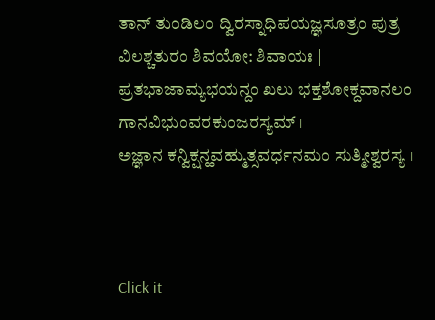ತಾನ್ ತುಂಡಿಲಂ ದ್ವಿರಸ್ನಾಧಿಪಯಜ್ಞಸೂತ್ರಂ ಪುತ್ರ ವಿಲಶ್ಚತುರಂ ಶಿವಯೋ: ಶಿವಾಯಃ |
ಪ್ರತಭಾಜಾಮ್ಯಭಯನ್ದಂ ಖಲು ಭಕ್ತಶೋಕ್ದವಾನಲಂ ಗಾನವಿಭುಂವರಕುಂಜರಸ್ಯಮ್ ।
ಅಜ್ಞಾನ ಕನ್ವಿಕ್ಷನ್ಹವಹ್ಮುತ್ಸವರ್ಧನಮಂ ಸುತ್ಮೀಶ್ವರಸ್ಯ ।



Click it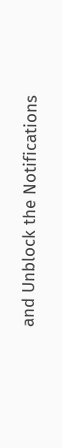and Unblock the Notifications